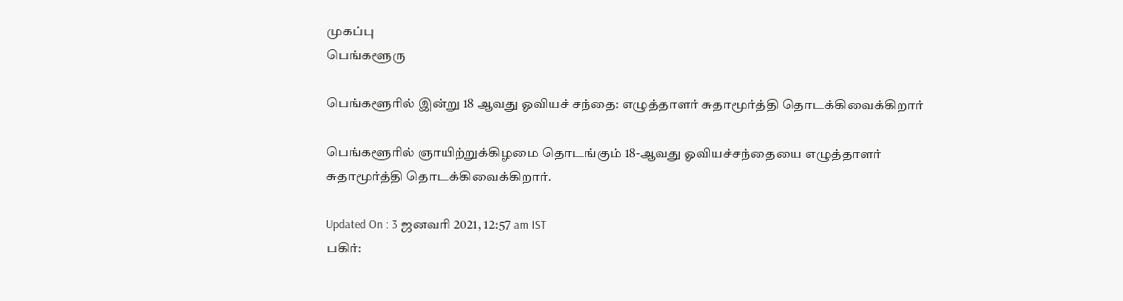முகப்பு
பெங்களூரு

பெங்களூரில் இன்று 18 ஆவது ஓவியச் சந்தை: எழுத்தாளர் சுதாமூர்த்தி தொடக்கிவைக்கிறார்

பெங்களூரில் ஞாயிற்றுக்கிழமை தொடங்கும் 18-ஆவது ஓவியச்சந்தையை எழுத்தாளர் சுதாமூர்த்தி தொடக்கிவைக்கிறார்.

Updated On : 3 ஜனவரி 2021, 12:57 am IST
பகிர்: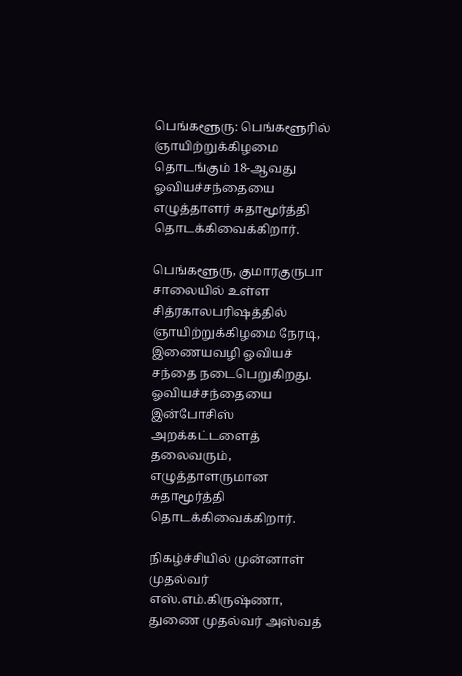பெங்களூரு: பெங்களூரில் ஞாயிற்றுக்கிழமை தொடங்கும் 18-ஆவது ஓவியச்சந்தையை எழுத்தாளர் சுதாமூர்த்தி தொடக்கிவைக்கிறார்.

பெங்களூரு, குமாரகுருபா சாலையில் உள்ள சித்ரகாலபரிஷத்தில் ஞாயிற்றுக்கிழமை நேரடி, இணையவழி ஓவியச் சந்தை நடைபெறுகிறது. ஓவியச்சந்தையை இன்போசிஸ் அறக்கட்டளைத் தலைவரும், எழுத்தாளருமான சுதாமூர்த்தி தொடக்கிவைக்கிறார்.

நிகழ்ச்சியில் முன்னாள் முதல்வர் எஸ்.எம்.கிருஷ்ணா, துணை முதல்வர் அஸ்வத்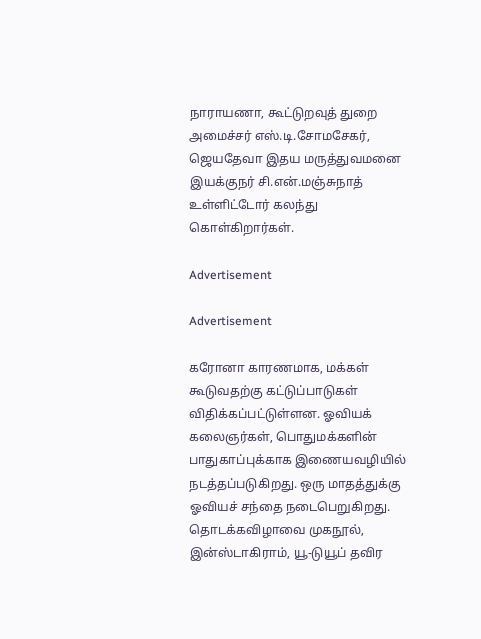நாராயணா, கூட்டுறவுத் துறை அமைச்சர் எஸ்.டி.சோமசேகர், ஜெயதேவா இதய மருத்துவமனை இயக்குநர் சி.என்.மஞ்சுநாத் உள்ளிட்டோர் கலந்து கொள்கிறார்கள்.

Advertisement

Advertisement

கரோனா காரணமாக, மக்கள் கூடுவதற்கு கட்டுப்பாடுகள் விதிக்கப்பட்டுள்ளன. ஓவியக் கலைஞர்கள், பொதுமக்களின் பாதுகாப்புக்காக இணையவழியில் நடத்தப்படுகிறது. ஒரு மாதத்துக்கு ஓவியச் சந்தை நடைபெறுகிறது. தொடக்கவிழாவை முகநூல், இன்ஸ்டாகிராம், யூ-டுயூப் தவிர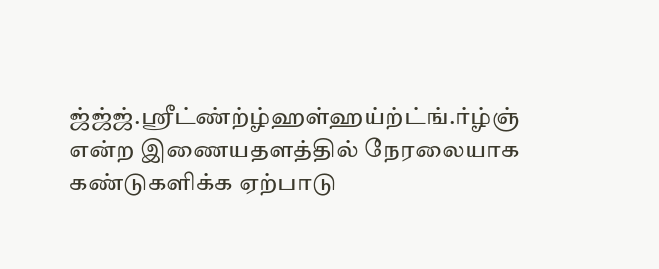ஜ்ஜ்ஜ்.ஸ்ரீட்ண்ற்ழ்ஹள்ஹய்ற்ட்ங்.ர்ழ்ஞ் என்ற இணையதளத்தில் நேரலையாக கண்டுகளிக்க ஏற்பாடு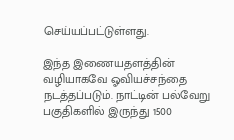செய்யப்பட்டுள்ளது.

இந்த இணையதளத்தின் வழியாகவே ஓவியச்சந்தை நடத்தப்படும். நாட்டின் பல்வேறு பகுதிகளில் இருந்து 1500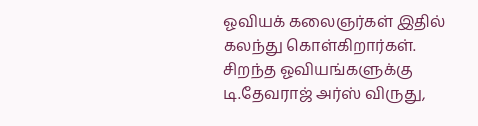ஓவியக் கலைஞர்கள் இதில் கலந்து கொள்கிறார்கள். சிறந்த ஓவியங்களுக்கு டி.தேவராஜ் அர்ஸ் விருது,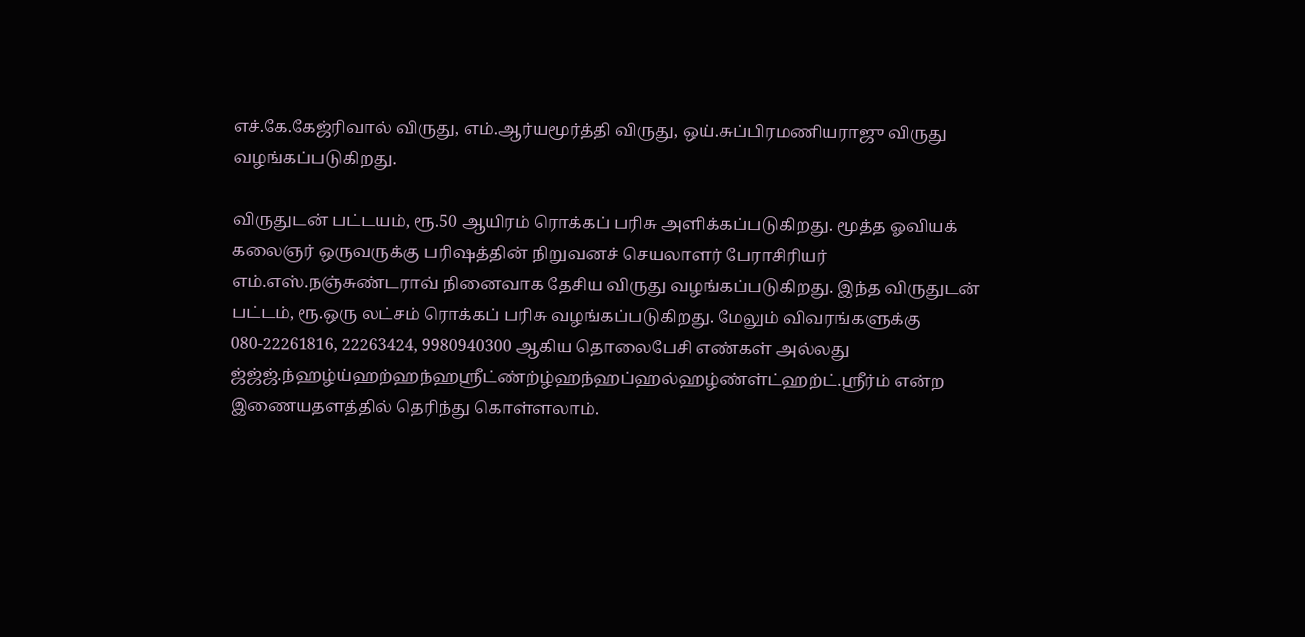எச்.கே.கேஜ்ரிவால் விருது, எம்.ஆர்யமூர்த்தி விருது, ஒய்.சுப்பிரமணியராஜு விருது வழங்கப்படுகிறது.

விருதுடன் பட்டயம், ரூ.50 ஆயிரம் ரொக்கப் பரிசு அளிக்கப்படுகிறது. மூத்த ஓவியக் கலைஞர் ஒருவருக்கு பரிஷத்தின் நிறுவனச் செயலாளர் பேராசிரியர் எம்.எஸ்.நஞ்சுண்டராவ் நினைவாக தேசிய விருது வழங்கப்படுகிறது. இந்த விருதுடன் பட்டம், ரூ.ஒரு லட்சம் ரொக்கப் பரிசு வழங்கப்படுகிறது. மேலும் விவரங்களுக்கு 080-22261816, 22263424, 9980940300 ஆகிய தொலைபேசி எண்கள் அல்லது ஜ்ஜ்ஜ்.ந்ஹழ்ய்ஹற்ஹந்ஹஸ்ரீட்ண்ற்ழ்ஹந்ஹப்ஹல்ஹழ்ண்ள்ட்ஹற்ட்.ஸ்ரீர்ம் என்ற இணையதளத்தில் தெரிந்து கொள்ளலாம்.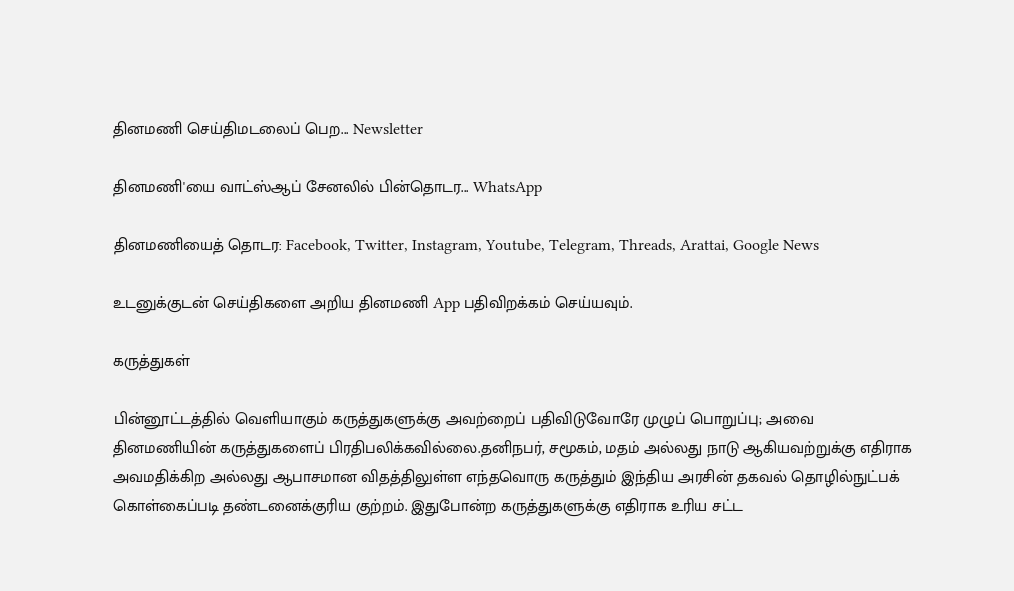தினமணி செய்திமடலைப் பெற... Newsletter

தினமணி'யை வாட்ஸ்ஆப் சேனலில் பின்தொடர... WhatsApp

தினமணியைத் தொடர: Facebook, Twitter, Instagram, Youtube, Telegram, Threads, Arattai, Google News

உடனுக்குடன் செய்திகளை அறிய தினமணி App பதிவிறக்கம் செய்யவும்.

கருத்துகள்

பின்னூட்டத்தில் வெளியாகும் கருத்துகளுக்கு அவற்றைப் பதிவிடுவோரே முழுப் பொறுப்பு; அவை தினமணியின் கருத்துகளைப் பிரதிபலிக்கவில்லை.தனிநபர், சமூகம், மதம் அல்லது நாடு ஆகியவற்றுக்கு எதிராக அவமதிக்கிற அல்லது ஆபாசமான விதத்திலுள்ள எந்தவொரு கருத்தும் இந்திய அரசின் தகவல் தொழில்நுட்பக் கொள்கைப்படி தண்டனைக்குரிய குற்றம். இதுபோன்ற கருத்துகளுக்கு எதிராக உரிய சட்ட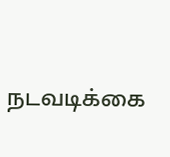நடவடிக்கை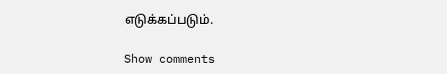எடுக்கப்படும்.

Show comments